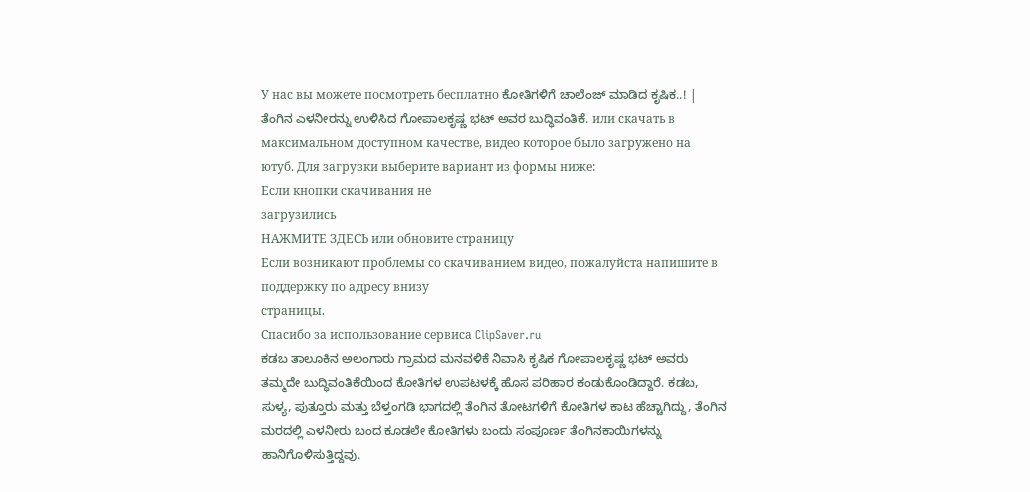У нас вы можете посмотреть бесплатно ಕೋತಿಗಳಿಗೆ ಚಾಲೆಂಜ್ ಮಾಡಿದ ಕೃಷಿಕ..! | ತೆಂಗಿನ ಎಳನೀರನ್ನು ಉಳಿಸಿದ ಗೋಪಾಲಕೃಷ್ಣ ಭಟ್ ಅವರ ಬುದ್ಧಿವಂತಿಕೆ. или скачать в максимальном доступном качестве, видео которое было загружено на ютуб. Для загрузки выберите вариант из формы ниже:
Если кнопки скачивания не
загрузились
НАЖМИТЕ ЗДЕСЬ или обновите страницу
Если возникают проблемы со скачиванием видео, пожалуйста напишите в поддержку по адресу внизу
страницы.
Спасибо за использование сервиса ClipSaver.ru
ಕಡಬ ತಾಲೂಕಿನ ಅಲಂಗಾರು ಗ್ರಾಮದ ಮನವಳಿಕೆ ನಿವಾಸಿ ಕೃಷಿಕ ಗೋಪಾಲಕೃಷ್ಣ ಭಟ್ ಅವರು ತಮ್ಮದೇ ಬುದ್ಧಿವಂತಿಕೆಯಿಂದ ಕೋತಿಗಳ ಉಪಟಳಕ್ಕೆ ಹೊಸ ಪರಿಹಾರ ಕಂಡುಕೊಂಡಿದ್ದಾರೆ. ಕಡಬ, ಸುಳ್ಯ, ಪುತ್ತೂರು ಮತ್ತು ಬೆಳ್ತಂಗಡಿ ಭಾಗದಲ್ಲಿ ತೆಂಗಿನ ತೋಟಗಳಿಗೆ ಕೋತಿಗಳ ಕಾಟ ಹೆಚ್ಚಾಗಿದ್ದು, ತೆಂಗಿನ ಮರದಲ್ಲಿ ಎಳನೀರು ಬಂದ ಕೂಡಲೇ ಕೋತಿಗಳು ಬಂದು ಸಂಪೂರ್ಣ ತೆಂಗಿನಕಾಯಿಗಳನ್ನು ಹಾನಿಗೊಳಿಸುತ್ತಿದ್ದವು.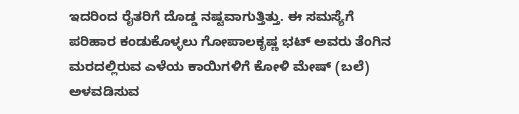ಇದರಿಂದ ರೈತರಿಗೆ ದೊಡ್ಡ ನಷ್ಟವಾಗುತ್ತಿತ್ತು. ಈ ಸಮಸ್ಯೆಗೆ ಪರಿಹಾರ ಕಂಡುಕೊಳ್ಳಲು ಗೋಪಾಲಕೃಷ್ಣ ಭಟ್ ಅವರು ತೆಂಗಿನ ಮರದಲ್ಲಿರುವ ಎಳೆಯ ಕಾಯಿಗಳಿಗೆ ಕೋಳಿ ಮೇಷ್ (ಬಲೆ) ಅಳವಡಿಸುವ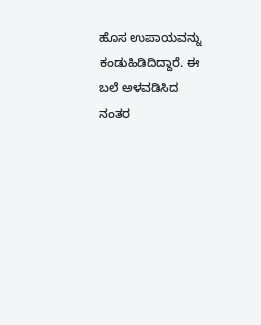ಹೊಸ ಉಪಾಯವನ್ನು ಕಂಡುಹಿಡಿದಿದ್ದಾರೆ. ಈ ಬಲೆ ಅಳವಡಿಸಿದ ನಂತರ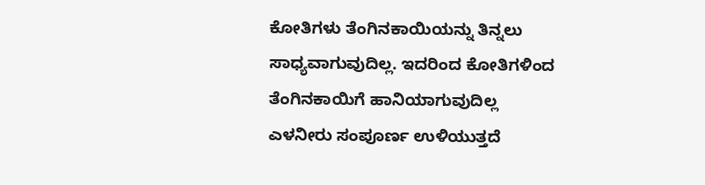ಕೋತಿಗಳು ತೆಂಗಿನಕಾಯಿಯನ್ನು ತಿನ್ನಲು ಸಾಧ್ಯವಾಗುವುದಿಲ್ಲ. ಇದರಿಂದ ಕೋತಿಗಳಿಂದ ತೆಂಗಿನಕಾಯಿಗೆ ಹಾನಿಯಾಗುವುದಿಲ್ಲ ಎಳನೀರು ಸಂಪೂರ್ಣ ಉಳಿಯುತ್ತದೆ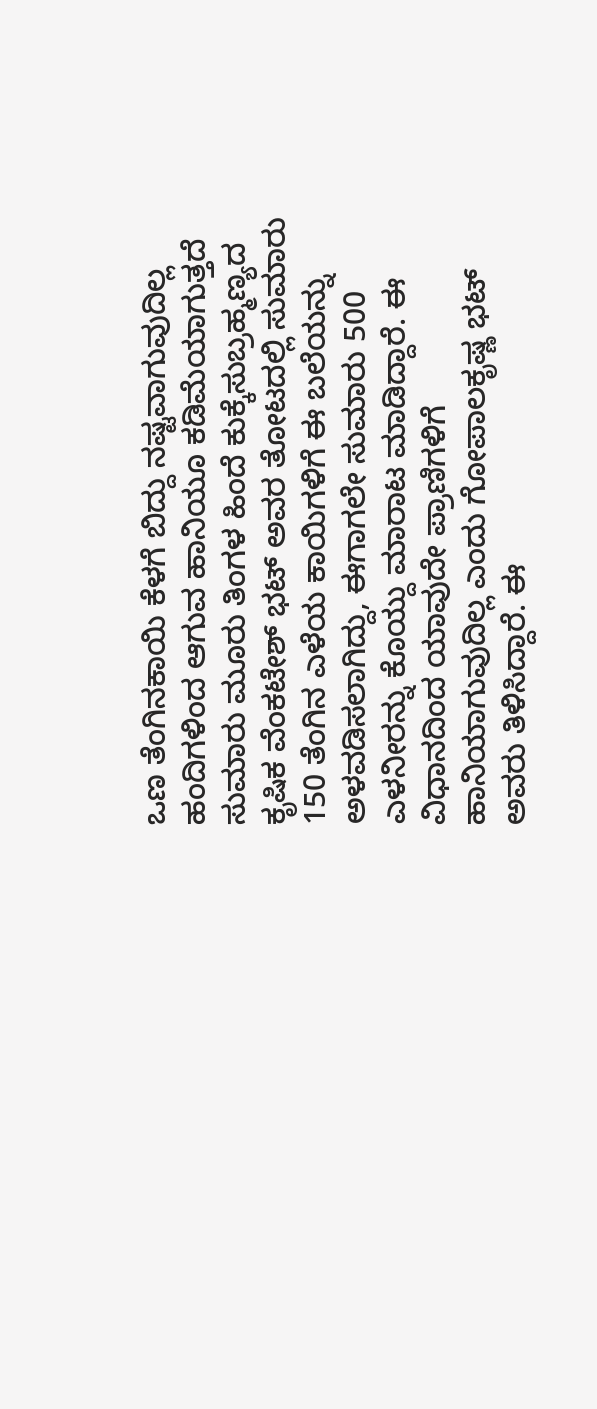ಒಣ ತೆಂಗಿನಕಾಯಿ ಕೆಳಗೆ ಬಿದ್ದು ನಷ್ಟವಾಗುವುದಿಲ್ಲ ಹಂದಿಗಳಿಂದ ಆಗುವ ಹಾನಿಯೂ ಕಡಿಮೆಯಾಗುತ್ತದೆ ಸುಮಾರು ಮೂರು ತಿಂಗಳ ಹಿಂದೆ ಕುಕ್ಕೆಸುಬ್ರಹ್ಮಣ್ಯದ ಕೃಷಿಕ ವೆಂಕಟೇಶ್ ಭಟ್ ಅವರ ತೋಟದಲ್ಲಿ ಸುಮಾರು 150 ತೆಂಗಿನ ಎಳೆಯ ಕಾಯಿಗಳಿಗೆ ಈ ಬಲೆಯನ್ನು ಅಳವಡಿಸಲಾಗಿದ್ದು, ಈಗಾಗಲೇ ಸುಮಾರು 500 ಎಳನೀರನ್ನು ಕೊಯ್ದು ಮಾರಾಟ ಮಾಡಿದ್ದಾರೆ. ಈ ವಿಧಾನದಿಂದ ಯಾವುದೇ ಪ್ರಾಣಿಗಳಿಗೆ ಹಾನಿಯಾಗುವುದಿಲ್ಲ ಎಂದು ಗೋಪಾಲಕೃಷ್ಣ ಭಟ್ ಅವರು ತಿಳಿಸಿದ್ದಾರೆ. ಈ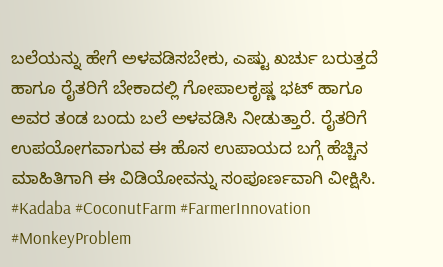ಬಲೆಯನ್ನು ಹೇಗೆ ಅಳವಡಿಸಬೇಕು, ಎಷ್ಟು ಖರ್ಚು ಬರುತ್ತದೆ ಹಾಗೂ ರೈತರಿಗೆ ಬೇಕಾದಲ್ಲಿ ಗೋಪಾಲಕೃಷ್ಣ ಭಟ್ ಹಾಗೂ ಅವರ ತಂಡ ಬಂದು ಬಲೆ ಅಳವಡಿಸಿ ನೀಡುತ್ತಾರೆ. ರೈತರಿಗೆ ಉಪಯೋಗವಾಗುವ ಈ ಹೊಸ ಉಪಾಯದ ಬಗ್ಗೆ ಹೆಚ್ಚಿನ ಮಾಹಿತಿಗಾಗಿ ಈ ವಿಡಿಯೋವನ್ನು ಸಂಪೂರ್ಣವಾಗಿ ವೀಕ್ಷಿಸಿ. #Kadaba #CoconutFarm #FarmerInnovation #MonkeyProblem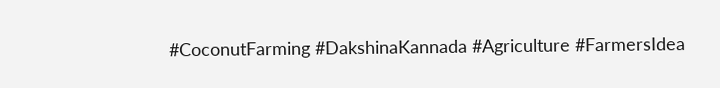#CoconutFarming #DakshinaKannada #Agriculture #FarmersIdea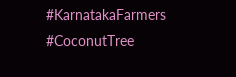#KarnatakaFarmers #CoconutTree